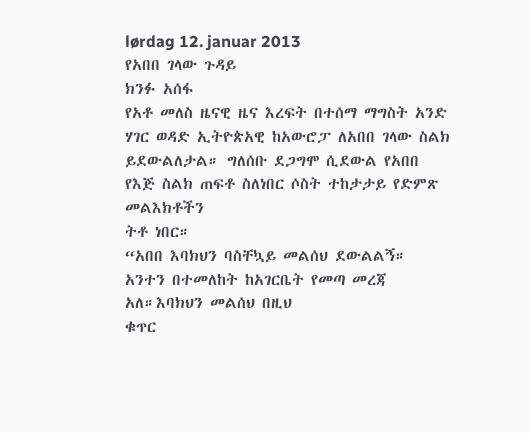lørdag 12. januar 2013
የአበበ ገላው ጉዳይ
ክንፉ አሰፋ
የአቶ መለስ ዜናዊ ዜና እረፍት በተሰማ ማግስት አንድ ሃገር ወዳድ ኢትዮጵአዊ ከአውሮፓ ለአበበ ገላው ስልክ
ይደውልለታል። ግለሰቡ ደጋግሞ ሲደውል የአበበ የእጅ ስልክ ጠፍቶ ስለነበር ሶስት ተከታታይ የድምጽ መልእክቶችን
ትቶ ነበር።
“አበበ እባክህን ባስቸኳይ መልሰህ ደውልልኝ። አንተን በተመለከት ከአገርቤት የመጣ መረጃ አለ።እባክህን መልሰህ በዚህ
ቁጥር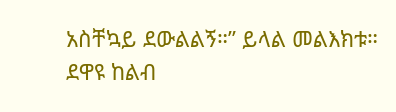አስቸኳይ ደውልልኝ።” ይላል መልእክቱ። ደዋዩ ከልብ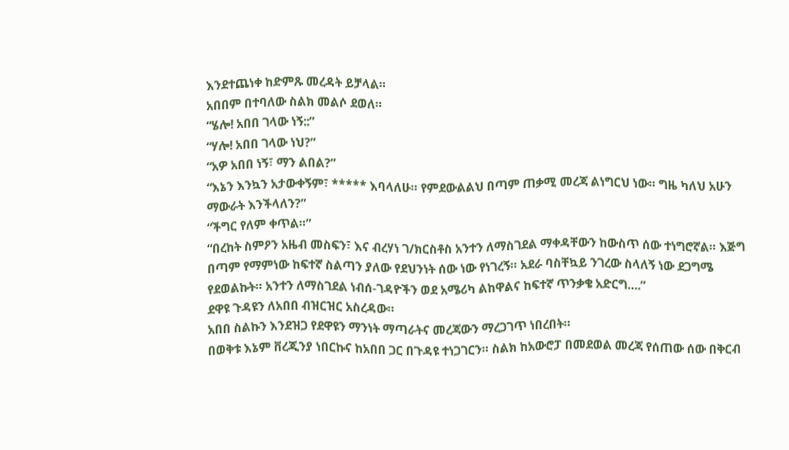እንደተጨነቀ ከድምጹ መረዳት ይቻላል።
አበበም በተባለው ስልክ መልሶ ደወለ።
“ሄሎ! አበበ ገላው ነኝ::”
“ሃሎ! አበበ ገላው ነህ?”
“አዎ አበበ ነኝ፣ ማን ልበል?”
“እኔን እንኳን አታውቀኝም፣ ***** እባላለሁ። የምደውልልህ በጣም ጠቃሚ መረጃ ልነግርህ ነው። ግዜ ካለህ አሁን
ማውራት እንችላለን?”
“ችግር የለም ቀጥል።”
“በረከት ስምዖን አዜብ መስፍን፣ እና ብረሃነ ገ/ክርስቶስ አንተን ለማስገደል ማቀዳቸውን ከውስጥ ሰው ተነግሮኛል። እጅግ
በጣም የማምነው ከፍተኛ ስልጣን ያለው የደህንነት ሰው ነው የነገረኝ። አደራ ባስቸኳይ ንገረው ስላለኝ ነው ደጋግሜ
የደወልኩት። አንተን ለማስገደል ነብሰ-ገዳዮችን ወደ አሜሪካ ልከዋልና ከፍተኛ ጥንቃቄ አድርግ….”
ደዋዩ ጉዳዩን ለአበበ ብዝርዝር አስረዳው።
አበበ ስልኩን እንደዝጋ የደዋዩን ማንነት ማጣራትና መረጃውን ማረጋገጥ ነበረበት።
በወቅቱ እኔም ቨረጂንያ ነበርኩና ከአበበ ጋር በጉዳዩ ተነጋገርን። ስልክ ከአውሮፓ በመደወል መረጃ የሰጠው ሰው በቅርብ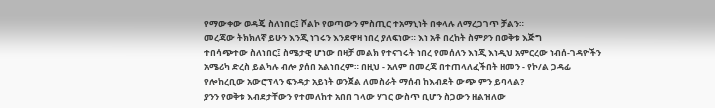የማውቀው ወዳጄ ስለነበር፤ ሾልኮ የወጣውን ምስጢር ተአማኒነት በቀላሉ ለማረጋገጥ ቻልን።
መረጃው ትክክለኛ ይሁን እንጂ ነገሩን እንደዋዛ ነበረ ያለፍነው። እነ አቶ በረከት ስምዖን በወቅቱ እጅግ
ተበሳጭተው ስለነበር፤ ስሜታዊ ሆነው በዛቻ መልክ የተናገሩት ነበረ የመሰለን እነጂ እነዲህ አምርረው ነብሰ-ገዳዮችን
አሜሪካ ድረስ ይልካሉ ብሎ ያሰበ አልነበረም። በዚህ - አለም በመረጃ በተጠላለፈችበት ዘመን - የኮ/ል ጋዳፊ
የሎከረቢው አውሮፕላን ፍንዳታ አይነት ወንጀል ለመስራት ማሰብ ከእብደት ውጭ ምን ይባላል?
ያንን የወቅቱ እብደታቸውን የተመለከተ አበበ ገላው ሃገር ውስጥ ቢሆን ስጋውን ዘልዝለው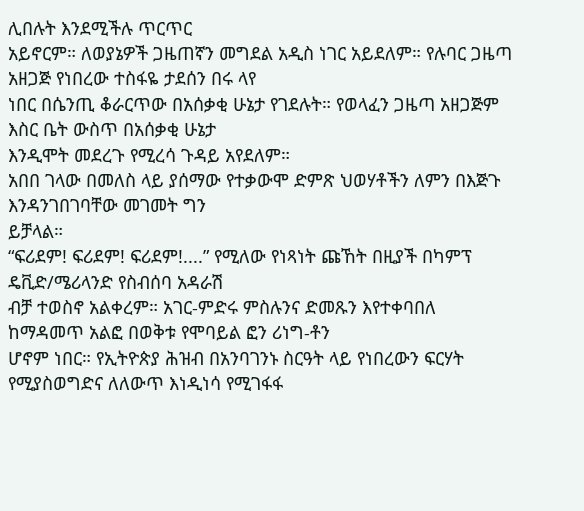ሊበሉት እንደሚችሉ ጥርጥር
አይኖርም። ለወያኔዎች ጋዜጠኛን መግደል አዲስ ነገር አይደለም። የሉባር ጋዜጣ አዘጋጅ የነበረው ተስፋዬ ታደሰን በሩ ላየ
ነበር በሴንጢ ቆራርጥው በአሰቃቂ ሁኔታ የገደሉት። የወላፈን ጋዜጣ አዘጋጅም እስር ቤት ውስጥ በአሰቃቂ ሁኔታ
እንዲሞት መደረጉ የሚረሳ ጉዳይ አየደለም።
አበበ ገላው በመለስ ላይ ያሰማው የተቃውሞ ድምጽ ህወሃቶችን ለምን በእጅጉ እንዳንገበገባቸው መገመት ግን
ይቻላል።
“ፍሪደም! ፍሪደም! ፍሪደም!....” የሚለው የነጻነት ጩኸት በዚያች በካምፕ ዴቪድ/ሜሪላንድ የስብሰባ አዳራሽ
ብቻ ተወስኖ አልቀረም። አገር-ምድሩ ምስሉንና ድመጹን እየተቀባበለ ከማዳመጥ አልፎ በወቅቱ የሞባይል ፎን ሪነግ-ቶን
ሆኖም ነበር። የኢትዮጵያ ሕዝብ በአንባገንኑ ስርዓት ላይ የነበረውን ፍርሃት የሚያስወግድና ለለውጥ እነዲነሳ የሚገፋፋ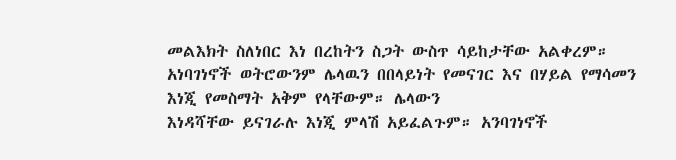መልእክት ስለነበር እነ በረከትን ስጋት ውስጥ ሳይከታቸው አልቀረም።
አነባገነኖች ወትሮውንም ሌላዉን በበላይነት የመናገር እና በሃይል የማሳመን እነጂ የመስማት አቅም የላቸውም። ሌላውን
እነዳሻቸው ይናገራሉ እነጂ ምላሽ አይፈልጉም። አንባገነኖች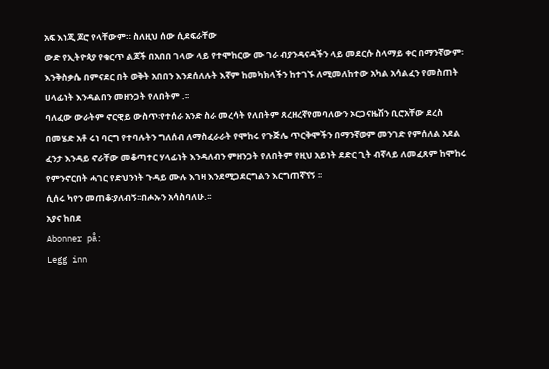አፍ እነጂ ጆሮ የላቸውም። ስለዚህ ሰው ሲደፍራቸው
ውድ የኢትዮጳያ የቁርጥ ልጆች በአበበ ገላው ላይ የተሞከርው ሙ ገራ ብያንዳናዳችን ላይ መደርሱ ስላማይ ቀር በማንኛውም፡እንቅስቃሴ በምናደር በት ወቅት አበበን እንደሰለሉት እኛም ከመካክላችን ከተገኙ ለሚመለከተው አካል አሳልፈን የመስጠት ሀላፊነት እንዳልበን መዘንጋት የለበትም .፡፡
ባለፈው ውራትም ኖርዊይ ውስጥ፡የተሰራ አንድ ስራ መረሳት የለበትም ጸረዘረኛየመባለውን ኦርጋናዜሽን ቢሮአቸው ደረስ በመሄድ አቶ ሩነ ባርግ የተባሉትን ግለሰብ ለማስፈራራት የሞከሩ የጉጅሌ ጥርቅሞችን በማንኛወም መንገድ የምሰለል አደል ፈንታ እንዳይ ኖራቸው መቆጣተር ሃላፊነት እንዳለብን ምዘንጋት የለበትም የዚህ አይነት ደድር ጊት ብኛላይ ለመፈጸም ከሞከሩ የምንኖርበት ሓገር የድህንነት ጉዳይ ሙሉ እገዛ እንደሚጋደርግልን እርግጠኛኘኝ ፡፡
ሲሰሩ ካየን መጠቆ፡ያለብኝ፡፡በሖኡን አሳስባለሁ.፡፡
አያና ከበደ
Abonner på:
Legg inn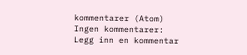kommentarer (Atom)
Ingen kommentarer:
Legg inn en kommentar